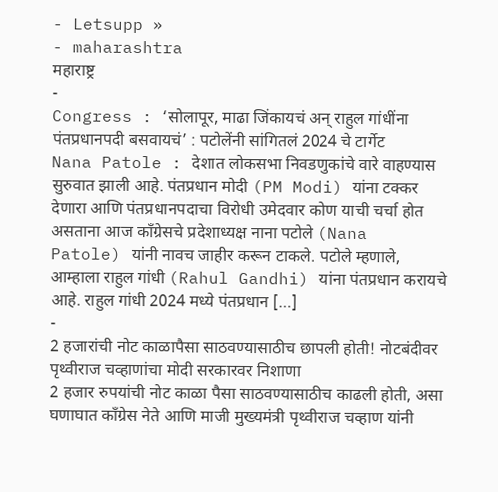- Letsupp »
- maharashtra
महाराष्ट्र
-
Congress : ‘सोलापूर, माढा जिंकायचं अन् राहुल गांधींना पंतप्रधानपदी बसवायचं’ : पटोलेंनी सांगितलं 2024 चे टार्गेट
Nana Patole : देशात लोकसभा निवडणुकांचे वारे वाहण्यास सुरुवात झाली आहे. पंतप्रधान मोदी (PM Modi) यांना टक्कर देणारा आणि पंतप्रधानपदाचा विरोधी उमेदवार कोण याची चर्चा होत असताना आज काँग्रेसचे प्रदेशाध्यक्ष नाना पटोले (Nana Patole) यांनी नावच जाहीर करून टाकले. पटोले म्हणाले, आम्हाला राहुल गांधी (Rahul Gandhi) यांना पंतप्रधान करायचे आहे. राहुल गांधी 2024 मध्ये पंतप्रधान […]
-
2 हजारांची नोट काळापैसा साठवण्यासाठीच छापली होती! नोटबंदीवर पृथ्वीराज चव्हाणांचा मोदी सरकारवर निशाणा
2 हजार रुपयांची नोट काळा पैसा साठवण्यासाठीच काढली होती, असा घणाघात काँग्रेस नेते आणि माजी मुख्यमंत्री पृथ्वीराज चव्हाण यांनी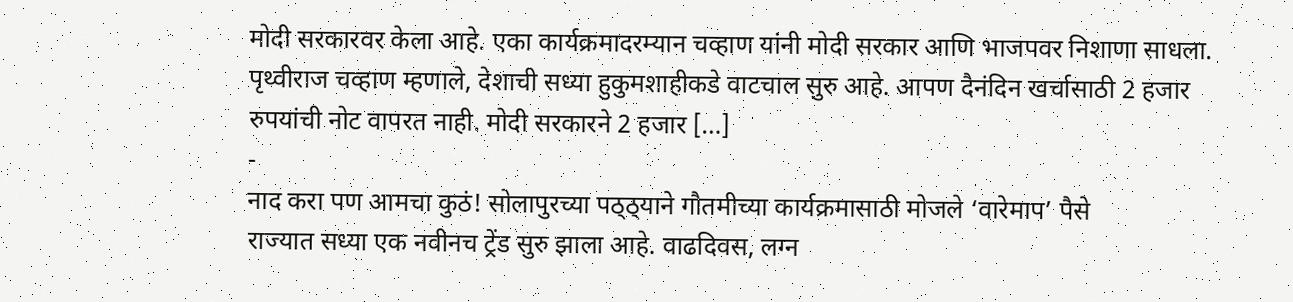मोदी सरकारवर केला आहे. एका कार्यक्रमादरम्यान चव्हाण यांनी मोदी सरकार आणि भाजपवर निशाणा साधला. पृथ्वीराज चव्हाण म्हणाले, देशाची सध्या हुकुमशाहीकडे वाटचाल सुरु आहे. आपण दैनंदिन खर्चासाठी 2 हजार रुपयांची नोट वापरत नाही. मोदी सरकारने 2 हजार […]
-
नाद करा पण आमचा कुठं! सोलापुरच्या पठ्ठ्याने गौतमीच्या कार्यक्रमासाठी मोजले ‘वारेमाप’ पैसे
राज्यात सध्या एक नवीनच ट्रेंड सुरु झाला आहे. वाढदिवस, लग्न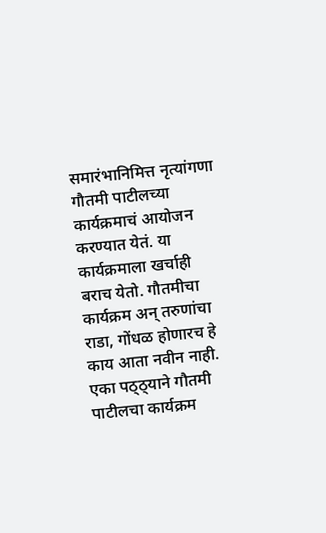समारंभानिमित्त नृत्यांगणा गौतमी पाटीलच्या कार्यक्रमाचं आयोजन करण्यात येतं. या कार्यक्रमाला खर्चाही बराच येतो. गौतमीचा कार्यक्रम अन् तरुणांचा राडा, गोंधळ होणारच हे काय आता नवीन नाही. एका पठ्ठ्याने गौतमी पाटीलचा कार्यक्रम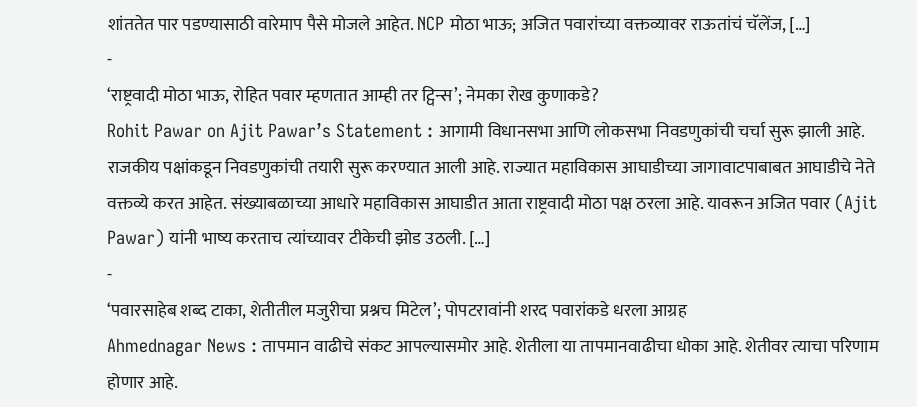शांततेत पार पडण्यासाठी वारेमाप पैसे मोजले आहेत. NCP मोठा भाऊ; अजित पवारांच्या वक्तव्यावर राऊतांचं चॅलेंज, […]
-
‘राष्ट्रवादी मोठा भाऊ, रोहित पवार म्हणतात आम्ही तर ट्विन्स’; नेमका रोख कुणाकडे?
Rohit Pawar on Ajit Pawar’s Statement : आगामी विधानसभा आणि लोकसभा निवडणुकांची चर्चा सुरू झाली आहे. राजकीय पक्षांकडून निवडणुकांची तयारी सुरू करण्यात आली आहे. राज्यात महाविकास आघाडीच्या जागावाटपाबाबत आघाडीचे नेते वक्तव्ये करत आहेत. संख्याबळाच्या आधारे महाविकास आघाडीत आता राष्ट्रवादी मोठा पक्ष ठरला आहे. यावरून अजित पवार (Ajit Pawar) यांनी भाष्य करताच त्यांच्यावर टीकेची झोड उठली. […]
-
‘पवारसाहेब शब्द टाका, शेतीतील मजुरीचा प्रश्नच मिटेल’; पोपटरावांनी शरद पवारांकडे धरला आग्रह
Ahmednagar News : तापमान वाढीचे संकट आपल्यासमोर आहे. शेतीला या तापमानवाढीचा धोका आहे. शेतीवर त्याचा परिणाम होणार आहे.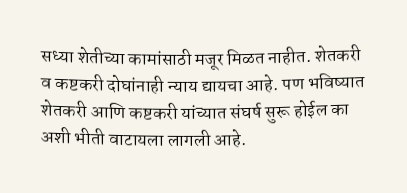सध्या शेतीच्या कामांसाठी मजूर मिळत नाहीत. शेतकरी व कष्टकरी दोघांनाही न्याय द्यायचा आहे. पण भविष्यात शेतकरी आणि कष्टकरी यांच्यात संघर्ष सुरू होईल का अशी भीती वाटायला लागली आहे.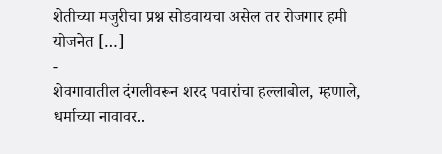शेतीच्या मजुरीचा प्रश्न सोडवायचा असेल तर रोजगार हमी योजनेत […]
-
शेवगावातील दंगलीवरून शरद पवारांचा हल्लाबोल, म्हणाले, धर्माच्या नावावर..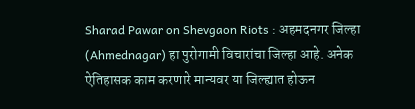Sharad Pawar on Shevgaon Riots : अहमदनगर जिल्हा (Ahmednagar) हा पुरोगामी विचारांचा जिल्हा आहे. अनेक ऐतिहासक काम करणारे मान्यवर या जिल्ह्यात होऊन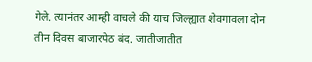गेले. त्यानंतर आम्ही वाचले की याच जिल्ह्यात शेवगावला दोन तीन दिवस बाजारपेठ बंद. जातीजातीत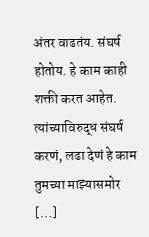अंतर वाढतंय. संघर्ष होतोय. हे काम काही शक्ती करत आहेत. त्यांच्याविरुद्ध संघर्ष करणं, लढा देणं हे काम तुमच्या माझ्यासमोर […]